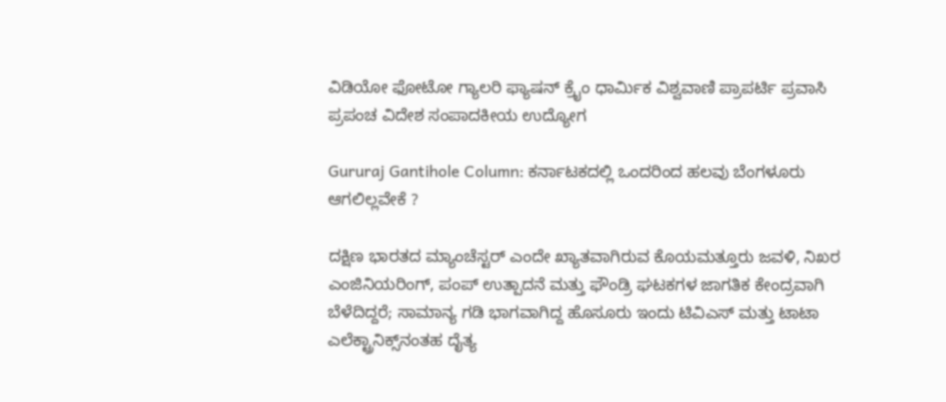ವಿಡಿಯೋ ಫೋಟೋ ಗ್ಯಾಲರಿ ಫ್ಯಾಷನ್ ಕ್ರೈಂ ಧಾರ್ಮಿಕ ವಿಶ್ವವಾಣಿ ಪ್ರಾಪರ್ಟಿ ಪ್ರವಾಸಿ ಪ್ರಪಂಚ ವಿದೇಶ ಸಂಪಾದಕೀಯ ಉದ್ಯೋಗ

Gururaj Gantihole Column: ಕರ್ನಾಟಕದಲ್ಲಿ ಒಂದರಿಂದ ಹಲವು ಬೆಂಗಳೂರು ಆಗಲಿಲ್ಲವೇಕೆ ?

ದಕ್ಷಿಣ ಭಾರತದ ಮ್ಯಾಂಚೆಸ್ಟರ್ ಎಂದೇ ಖ್ಯಾತವಾಗಿರುವ ಕೊಯಮತ್ತೂರು ಜವಳಿ, ನಿಖರ ಎಂಜಿನಿಯರಿಂಗ್, ಪಂಪ್ ಉತ್ಪಾದನೆ ಮತ್ತು ಫೌಂಡ್ರಿ ಘಟಕಗಳ ಜಾಗತಿಕ ಕೇಂದ್ರವಾಗಿ ಬೆಳೆದಿದ್ದರೆ; ಸಾಮಾನ್ಯ ಗಡಿ ಭಾಗವಾಗಿದ್ದ ಹೊಸೂರು ಇಂದು ಟಿವಿಎಸ್ ಮತ್ತು ಟಾಟಾ ಎಲೆಕ್ಟ್ರಾನಿಕ್ಸ್‌ನಂತಹ ದೈತ್ಯ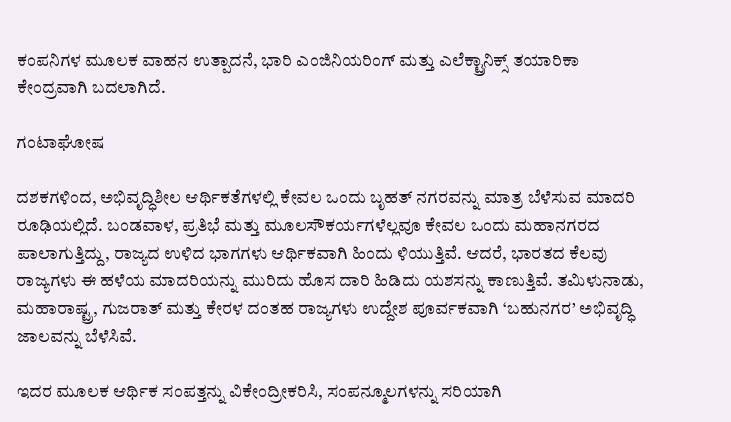ಕಂಪನಿಗಳ ಮೂಲಕ ವಾಹನ ಉತ್ಪಾದನೆ, ಭಾರಿ ಎಂಜಿನಿಯರಿಂಗ್ ಮತ್ತು ಎಲೆಕ್ಟ್ರಾನಿಕ್ಸ್ ತಯಾರಿಕಾ ಕೇಂದ್ರವಾಗಿ ಬದಲಾಗಿದೆ.

ಗಂಟಾಘೋಷ

ದಶಕಗಳಿಂದ, ಅಭಿವೃದ್ಧಿಶೀಲ ಆರ್ಥಿಕತೆಗಳಲ್ಲಿ ಕೇವಲ ಒಂದು ಬೃಹತ್ ನಗರವನ್ನು ಮಾತ್ರ ಬೆಳೆಸುವ ಮಾದರಿ ರೂಢಿಯಲ್ಲಿದೆ. ಬಂಡವಾಳ, ಪ್ರತಿಭೆ ಮತ್ತು ಮೂಲಸೌಕರ್ಯಗಳೆಲ್ಲವೂ ಕೇವಲ ಒಂದು ಮಹಾನಗರದ ಪಾಲಾಗುತ್ತಿದ್ದು, ರಾಜ್ಯದ ಉಳಿದ ಭಾಗಗಳು ಆರ್ಥಿಕವಾಗಿ ಹಿಂದು ಳಿಯುತ್ತಿವೆ. ಆದರೆ, ಭಾರತದ ಕೆಲವು ರಾಜ್ಯಗಳು ಈ ಹಳೆಯ ಮಾದರಿಯನ್ನು ಮುರಿದು ಹೊಸ ದಾರಿ ಹಿಡಿದು ಯಶಸನ್ನು ಕಾಣುತ್ತಿವೆ. ತಮಿಳುನಾಡು, ಮಹಾರಾಷ್ಟ್ರ, ಗುಜರಾತ್ ಮತ್ತು ಕೇರಳ ದಂತಹ ರಾಜ್ಯಗಳು ಉದ್ದೇಶ ಪೂರ್ವಕವಾಗಿ ‘ಬಹುನಗರ’ ಅಭಿವೃದ್ಧಿ ಜಾಲವನ್ನು ಬೆಳೆಸಿವೆ.

ಇದರ ಮೂಲಕ ಆರ್ಥಿಕ ಸಂಪತ್ತನ್ನು ವಿಕೇಂದ್ರೀಕರಿಸಿ, ಸಂಪನ್ಮೂಲಗಳನ್ನು ಸರಿಯಾಗಿ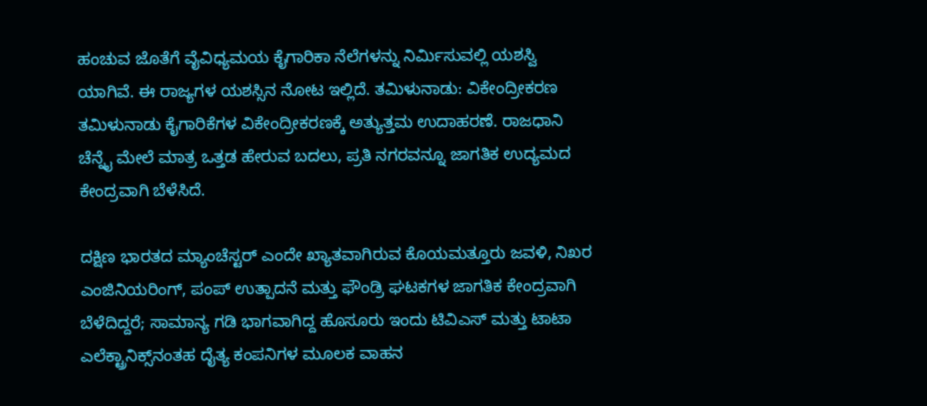ಹಂಚುವ ಜೊತೆಗೆ ವೈವಿಧ್ಯಮಯ ಕೈಗಾರಿಕಾ ನೆಲೆಗಳನ್ನು ನಿರ್ಮಿಸುವಲ್ಲಿ ಯಶಸ್ವಿ ಯಾಗಿವೆ. ಈ ರಾಜ್ಯಗಳ ಯಶಸ್ಸಿನ ನೋಟ ಇಲ್ಲಿದೆ. ತಮಿಳುನಾಡು: ವಿಕೇಂದ್ರೀಕರಣ ತಮಿಳುನಾಡು ಕೈಗಾರಿಕೆಗಳ ವಿಕೇಂದ್ರೀಕರಣಕ್ಕೆ ಅತ್ಯುತ್ತಮ ಉದಾಹರಣೆ. ರಾಜಧಾನಿ ಚೆನ್ನೈ ಮೇಲೆ ಮಾತ್ರ ಒತ್ತಡ ಹೇರುವ ಬದಲು, ಪ್ರತಿ ನಗರವನ್ನೂ ಜಾಗತಿಕ ಉದ್ಯಮದ ಕೇಂದ್ರವಾಗಿ ಬೆಳೆಸಿದೆ.

ದಕ್ಷಿಣ ಭಾರತದ ಮ್ಯಾಂಚೆಸ್ಟರ್ ಎಂದೇ ಖ್ಯಾತವಾಗಿರುವ ಕೊಯಮತ್ತೂರು ಜವಳಿ, ನಿಖರ ಎಂಜಿನಿಯರಿಂಗ್, ಪಂಪ್ ಉತ್ಪಾದನೆ ಮತ್ತು ಫೌಂಡ್ರಿ ಘಟಕಗಳ ಜಾಗತಿಕ ಕೇಂದ್ರವಾಗಿ ಬೆಳೆದಿದ್ದರೆ; ಸಾಮಾನ್ಯ ಗಡಿ ಭಾಗವಾಗಿದ್ದ ಹೊಸೂರು ಇಂದು ಟಿವಿಎಸ್ ಮತ್ತು ಟಾಟಾ ಎಲೆಕ್ಟ್ರಾನಿಕ್ಸ್‌ನಂತಹ ದೈತ್ಯ ಕಂಪನಿಗಳ ಮೂಲಕ ವಾಹನ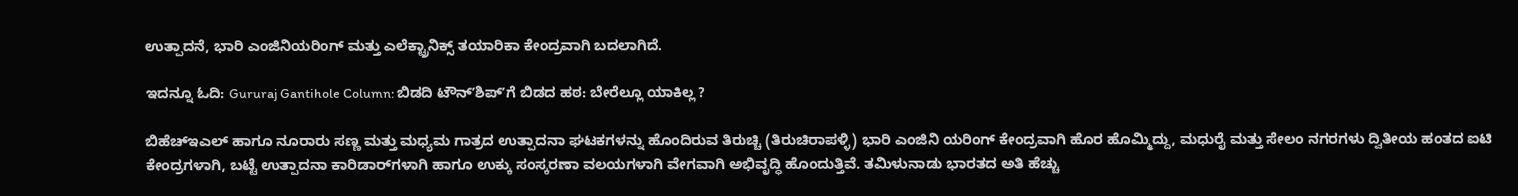ಉತ್ಪಾದನೆ, ಭಾರಿ ಎಂಜಿನಿಯರಿಂಗ್ ಮತ್ತು ಎಲೆಕ್ಟ್ರಾನಿಕ್ಸ್ ತಯಾರಿಕಾ ಕೇಂದ್ರವಾಗಿ ಬದಲಾಗಿದೆ.

ಇದನ್ನೂ ಓದಿ: Gururaj Gantihole Column: ಬಿಡದಿ ಟೌನ್ʼಶಿಪ್‌ʼಗೆ ಬಿಡದ ಹಠ: ಬೇರೆಲ್ಲೂ ಯಾಕಿಲ್ಲ ?

ಬಿಹೆಚ್‌ಇಎಲ್ ಹಾಗೂ ನೂರಾರು ಸಣ್ಣ ಮತ್ತು ಮಧ್ಯಮ ಗಾತ್ರದ ಉತ್ಪಾದನಾ ಘಟಕಗಳನ್ನು ಹೊಂದಿರುವ ತಿರುಚ್ಚಿ (ತಿರುಚಿರಾಪಳ್ಳಿ) ಭಾರಿ ಎಂಜಿನಿ ಯರಿಂಗ್ ಕೇಂದ್ರವಾಗಿ ಹೊರ ಹೊಮ್ಮಿದ್ದು, ಮಧುರೈ ಮತ್ತು ಸೇಲಂ ನಗರಗಳು ದ್ವಿತೀಯ ಹಂತದ ಐಟಿ ಕೇಂದ್ರಗಳಾಗಿ, ಬಟ್ಟೆ ಉತ್ಪಾದನಾ ಕಾರಿಡಾರ್‌ಗಳಾಗಿ ಹಾಗೂ ಉಕ್ಕು ಸಂಸ್ಕರಣಾ ವಲಯಗಳಾಗಿ ವೇಗವಾಗಿ ಅಭಿವೃದ್ಧಿ ಹೊಂದುತ್ತಿವೆ. ತಮಿಳುನಾಡು ಭಾರತದ ಅತಿ ಹೆಚ್ಚು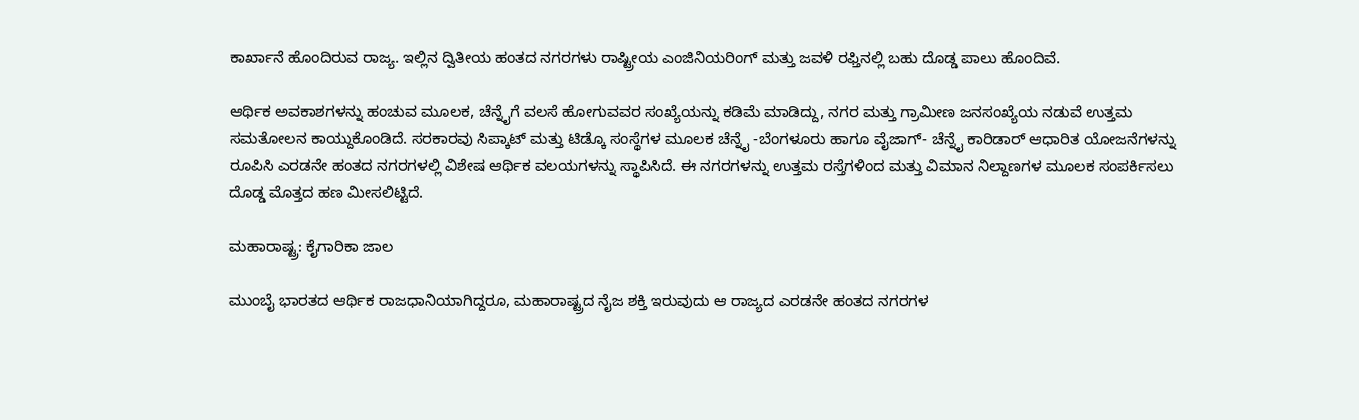ಕಾರ್ಖಾನೆ ಹೊಂದಿರುವ ರಾಜ್ಯ. ಇಲ್ಲಿನ ದ್ವಿತೀಯ ಹಂತದ ನಗರಗಳು ರಾಷ್ಟ್ರೀಯ ಎಂಜಿನಿಯರಿಂಗ್ ಮತ್ತು ಜವಳಿ ರಫ್ತಿನಲ್ಲಿ ಬಹು‌ ದೊಡ್ಡ ಪಾಲು ಹೊಂದಿವೆ.

ಆರ್ಥಿಕ ಅವಕಾಶಗಳನ್ನು ಹಂಚುವ ಮೂಲಕ, ಚೆನ್ನೈಗೆ ವಲಸೆ ಹೋಗುವವರ ಸಂಖ್ಯೆಯನ್ನು ಕಡಿಮೆ ಮಾಡಿದ್ದು, ನಗರ ಮತ್ತು ಗ್ರಾಮೀಣ ಜನಸಂಖ್ಯೆಯ ನಡುವೆ ಉತ್ತಮ ಸಮತೋಲನ ಕಾಯ್ದುಕೊಂಡಿದೆ. ಸರಕಾರವು ಸಿಪ್ಕಾಟ್ ಮತ್ತು ಟಿಡ್ಕೊ ಸಂಸ್ಥೆಗಳ ಮೂಲಕ ಚೆನ್ನೈ -ಬೆಂಗಳೂರು ಹಾಗೂ ವೈಜಾಗ್- ಚೆನ್ನೈ ಕಾರಿಡಾರ್ ಆಧಾರಿತ ಯೋಜನೆಗಳನ್ನು ರೂಪಿಸಿ ಎರಡನೇ ಹಂತದ ನಗರಗಳಲ್ಲಿ ವಿಶೇಷ ಆರ್ಥಿಕ ವಲಯಗಳನ್ನು ಸ್ಥಾಪಿಸಿದೆ. ಈ ನಗರಗಳನ್ನು ಉತ್ತಮ ರಸ್ತೆಗಳಿಂದ ಮತ್ತು ವಿಮಾನ ನಿಲ್ದಾಣಗಳ ಮೂಲಕ ಸಂಪರ್ಕಿಸಲು ದೊಡ್ಡ ಮೊತ್ತದ ಹಣ ಮೀಸಲಿಟ್ಟಿದೆ.

ಮಹಾರಾಷ್ಟ್ರ: ಕೈಗಾರಿಕಾ ಜಾಲ

ಮುಂಬೈ ಭಾರತದ ಆರ್ಥಿಕ ರಾಜಧಾನಿಯಾಗಿದ್ದರೂ, ಮಹಾರಾಷ್ಟ್ರದ ನೈಜ ಶಕ್ತಿ ಇರುವುದು ಆ ರಾಜ್ಯದ ಎರಡನೇ ಹಂತದ ನಗರಗಳ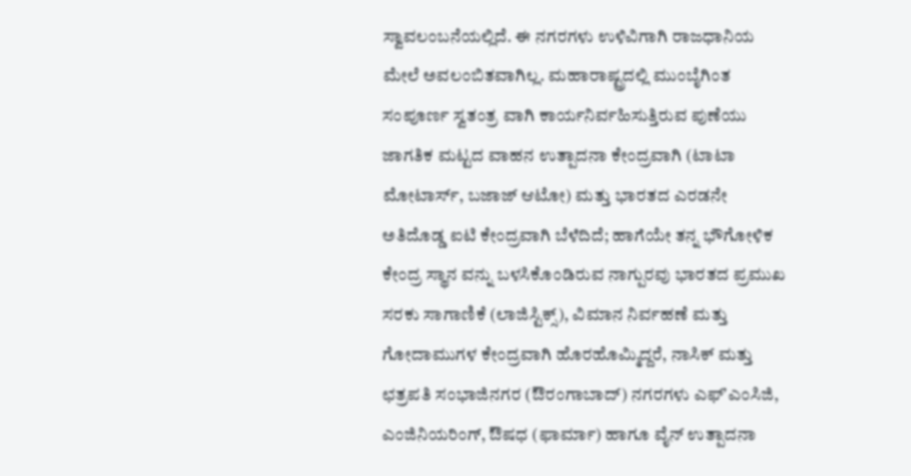ಸ್ವಾವಲಂಬನೆಯಲ್ಲಿದೆ. ಈ ನಗರಗಳು ಉಳಿವಿಗಾಗಿ ರಾಜಧಾನಿಯ ಮೇಲೆ ಅವಲಂಬಿತವಾಗಿಲ್ಲ. ಮಹಾರಾಷ್ಟ್ರದಲ್ಲಿ ಮುಂಬೈಗಿಂತ ಸಂಪೂರ್ಣ ಸ್ವತಂತ್ರ ವಾಗಿ ಕಾರ್ಯನಿರ್ವಹಿಸುತ್ತಿರುವ ಪುಣೆಯು ಜಾಗತಿಕ ಮಟ್ಟದ ವಾಹನ ಉತ್ಪಾದನಾ ಕೇಂದ್ರವಾಗಿ (ಟಾಟಾ ಮೋಟಾರ್ಸ್, ಬಜಾಜ್ ಆಟೋ) ಮತ್ತು ಭಾರತದ ಎರಡನೇ ಅತಿದೊಡ್ಡ ಐಟಿ ಕೇಂದ್ರವಾಗಿ ಬೆಳೆದಿದೆ; ಹಾಗೆಯೇ ತನ್ನ ಭೌಗೋಳಿಕ ಕೇಂದ್ರ ಸ್ಥಾನ ವನ್ನು ಬಳಸಿಕೊಂಡಿರುವ ನಾಗ್ಪುರವು ಭಾರತದ ಪ್ರಮುಖ ಸರಕು ಸಾಗಾಣಿಕೆ (ಲಾಜಿಸ್ಟಿಕ್ಸ್), ವಿಮಾನ ನಿರ್ವಹಣೆ ಮತ್ತು ಗೋದಾಮುಗಳ ಕೇಂದ್ರವಾಗಿ ಹೊರಹೊಮ್ಮಿದ್ದರೆ, ನಾಸಿಕ್ ಮತ್ತು ಛತ್ರಪತಿ ಸಂಭಾಜಿನಗರ (ಔರಂಗಾಬಾದ್) ನಗರಗಳು ಎಫ್‌ʼಎಂಸಿಜಿ, ಎಂಜಿನಿಯರಿಂಗ್, ಔಷಧ (ಫಾರ್ಮಾ) ಹಾಗೂ ವೈನ್ ಉತ್ಪಾದನಾ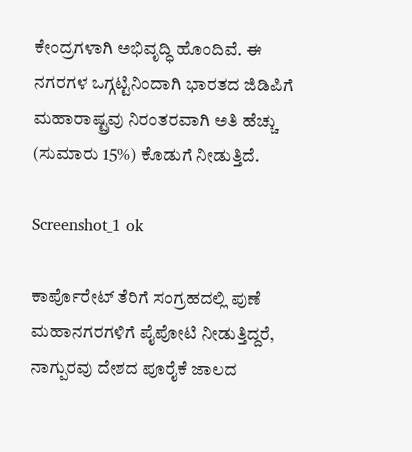ಕೇಂದ್ರಗಳಾಗಿ ಅಭಿವೃದ್ಧಿ ಹೊಂದಿವೆ. ಈ ನಗರಗಳ ಒಗ್ಗಟ್ಟಿನಿಂದಾಗಿ ಭಾರತದ ಜಿಡಿಪಿಗೆ ಮಹಾರಾಷ್ಟ್ರವು ನಿರಂತರವಾಗಿ ಅತಿ ಹೆಚ್ಚು (ಸುಮಾರು 15%) ಕೊಡುಗೆ ನೀಡುತ್ತಿದೆ.

Screenshot_1 ok

ಕಾರ್ಪೊರೇಟ್ ತೆರಿಗೆ ಸಂಗ್ರಹದಲ್ಲಿ ಪುಣೆ ಮಹಾನಗರಗಳಿಗೆ ಪೈಪೋಟಿ ನೀಡುತ್ತಿದ್ದರೆ, ನಾಗ್ಪುರವು ದೇಶದ ಪೂರೈಕೆ ಜಾಲದ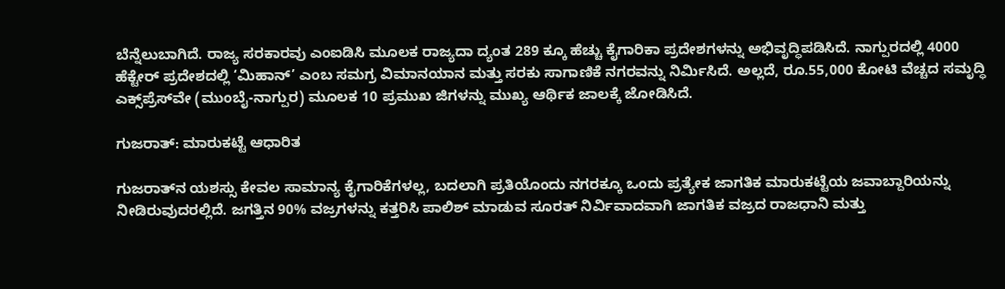ಬೆನ್ನೆಲುಬಾಗಿದೆ. ರಾಜ್ಯ ಸರಕಾರವು ಎಂಐಡಿಸಿ ಮೂಲಕ ರಾಜ್ಯದಾ ದ್ಯಂತ 289 ಕ್ಕೂ ಹೆಚ್ಚು ಕೈಗಾರಿಕಾ ಪ್ರದೇಶಗಳನ್ನು ಅಭಿವೃದ್ಧಿಪಡಿಸಿದೆ. ನಾಗ್ಪುರದಲ್ಲಿ 4000 ಹೆಕ್ಟೇರ್ ಪ್ರದೇಶದಲ್ಲಿ ‘ಮಿಹಾನ್’ ಎಂಬ ಸಮಗ್ರ ವಿಮಾನಯಾನ ಮತ್ತು ಸರಕು ಸಾಗಾಣಿಕೆ ನಗರವನ್ನು ನಿರ್ಮಿಸಿದೆ. ಅಲ್ಲದೆ, ರೂ.55,000 ಕೋಟಿ ವೆಚ್ಚದ ಸಮೃದ್ಧಿ ಎಕ್ಸ್‌ಪ್ರೆಸ್‌ವೇ (ಮುಂಬೈ-ನಾಗ್ಪುರ) ಮೂಲಕ 10 ಪ್ರಮುಖ ಜಿಗಳನ್ನು ಮುಖ್ಯ ಆರ್ಥಿಕ ಜಾಲಕ್ಕೆ ಜೋಡಿಸಿದೆ.

ಗುಜರಾತ್: ಮಾರುಕಟ್ಟೆ ಆಧಾರಿತ

ಗುಜರಾತ್‌ನ ಯಶಸ್ಸು ಕೇವಲ ಸಾಮಾನ್ಯ ಕೈಗಾರಿಕೆಗಳಲ್ಲ, ಬದಲಾಗಿ ಪ್ರತಿಯೊಂದು ನಗರಕ್ಕೂ ಒಂದು ಪ್ರತ್ಯೇಕ ಜಾಗತಿಕ ಮಾರುಕಟ್ಟೆಯ ಜವಾಬ್ದಾರಿಯನ್ನು ನೀಡಿರುವುದರಲ್ಲಿದೆ. ಜಗತ್ತಿನ 90% ವಜ್ರಗಳನ್ನು ಕತ್ತರಿಸಿ ಪಾಲಿಶ್ ಮಾಡುವ ಸೂರತ್ ನಿರ್ವಿವಾದವಾಗಿ ಜಾಗತಿಕ ವಜ್ರದ ರಾಜಧಾನಿ ಮತ್ತು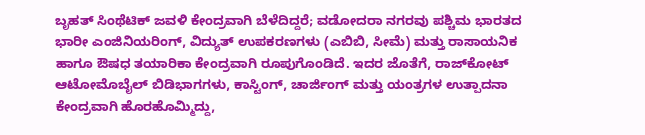ಬೃಹತ್ ಸಿಂಥೆಟಿಕ್ ಜವಳಿ ಕೇಂದ್ರವಾಗಿ ಬೆಳೆದಿದ್ದರೆ; ವಡೋದರಾ ನಗರವು ಪಶ್ಚಿಮ ಭಾರತದ ಭಾರೀ ಎಂಜಿನಿಯರಿಂಗ್, ವಿದ್ಯುತ್ ಉಪಕರಣಗಳು (ಎಬಿಬಿ, ಸೀಮೆ) ಮತ್ತು ರಾಸಾಯನಿಕ ಹಾಗೂ ಔಷಧ ತಯಾರಿಕಾ ಕೇಂದ್ರವಾಗಿ ರೂಪುಗೊಂಡಿದೆ. ಇದರ ಜೊತೆಗೆ, ರಾಜ್‌ಕೋಟ್ ಆಟೋಮೊಬೈಲ್ ಬಿಡಿಭಾಗಗಳು, ಕಾಸ್ಟಿಂಗ್, ಚಾರ್ಜಿಂಗ್ ಮತ್ತು ಯಂತ್ರಗಳ ಉತ್ಪಾದನಾ ಕೇಂದ್ರವಾಗಿ ಹೊರಹೊಮ್ಮಿದ್ದು,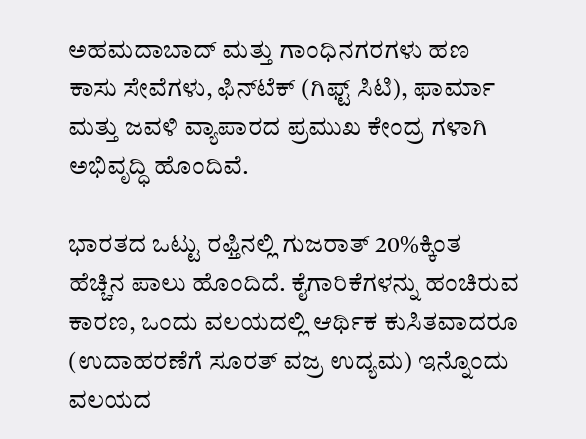ಅಹಮದಾಬಾದ್ ಮತ್ತು ಗಾಂಧಿನಗರಗಳು ಹಣ ಕಾಸು ಸೇವೆಗಳು, ಫಿನ್‌ಟೆಕ್ (ಗಿಫ್ಟ್ ಸಿಟಿ), ಫಾರ್ಮಾ ಮತ್ತು ಜವಳಿ ವ್ಯಾಪಾರದ ಪ್ರಮುಖ ಕೇಂದ್ರ ಗಳಾಗಿ ಅಭಿವೃದ್ಧಿ ಹೊಂದಿವೆ.

ಭಾರತದ ಒಟ್ಟು ರಫ್ತಿನಲ್ಲಿ ಗುಜರಾತ್ 20%ಕ್ಕಿಂತ ಹೆಚ್ಚಿನ ಪಾಲು ಹೊಂದಿದೆ. ಕೈಗಾರಿಕೆಗಳನ್ನು ಹಂಚಿರುವ ಕಾರಣ, ಒಂದು ವಲಯದಲ್ಲಿ ಆರ್ಥಿಕ ಕುಸಿತವಾದರೂ (ಉದಾಹರಣೆಗೆ ಸೂರತ್ ವಜ್ರ ಉದ್ಯಮ) ಇನ್ನೊಂದು ವಲಯದ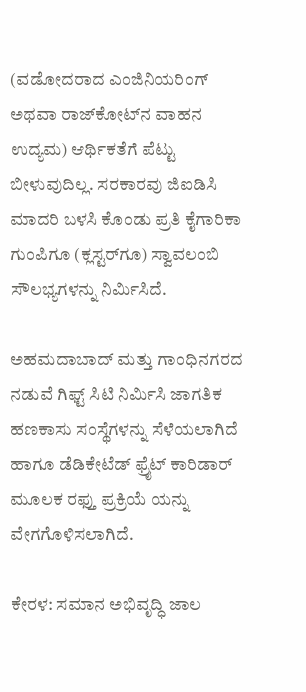(ವಡೋದರಾದ ಎಂಜಿನಿಯರಿಂಗ್ ಅಥವಾ ರಾಜ್‌ಕೋಟ್‌ನ ವಾಹನ ಉದ್ಯಮ) ಆರ್ಥಿಕತೆಗೆ ಪೆಟ್ಟು ಬೀಳುವುದಿಲ್ಲ. ಸರಕಾರವು ಜಿಐಡಿಸಿ ಮಾದರಿ ಬಳಸಿ ಕೊಂಡು ಪ್ರತಿ ಕೈಗಾರಿಕಾ ಗುಂಪಿಗೂ (ಕ್ಲಸ್ಟರ್‌ಗೂ) ಸ್ವಾವಲಂಬಿ ಸೌಲಭ್ಯಗಳನ್ನು ನಿರ್ಮಿಸಿದೆ.

ಅಹಮದಾಬಾದ್ ಮತ್ತು ಗಾಂಧಿನಗರದ ನಡುವೆ ಗಿಫ್ಟ್ ಸಿಟಿ ನಿರ್ಮಿಸಿ ಜಾಗತಿಕ ಹಣಕಾಸು ಸಂಸ್ಥೆಗಳನ್ನು ಸೆಳೆಯಲಾಗಿದೆ ಹಾಗೂ ಡೆಡಿಕೇಟೆಡ್ ಫ್ರೈಟ್ ಕಾರಿಡಾರ್ ಮೂಲಕ ರಫ್ತು ಪ್ರಕ್ರಿಯೆ ಯನ್ನು ವೇಗಗೊಳಿಸಲಾಗಿದೆ.

ಕೇರಳ: ಸಮಾನ ಅಭಿವೃದ್ಧಿ ಜಾಲ‌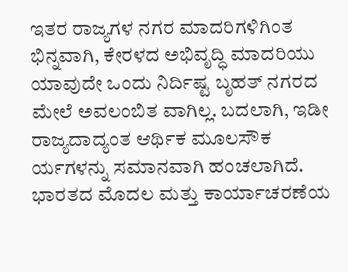ಇತರ ರಾಜ್ಯಗಳ ನಗರ ಮಾದರಿಗಳಿಗಿಂತ ಭಿನ್ನವಾಗಿ, ಕೇರಳದ ಅಭಿವೃದ್ಧಿ ಮಾದರಿಯು ಯಾವುದೇ ಒಂದು ನಿರ್ದಿಷ್ಟ ಬೃಹತ್ ನಗರದ ಮೇಲೆ ಅವಲಂಬಿತ ವಾಗಿಲ್ಲ. ಬದಲಾಗಿ, ಇಡೀ ರಾಜ್ಯದಾದ್ಯಂತ ಆರ್ಥಿಕ ಮೂಲಸೌಕ ರ್ಯಗಳನ್ನು ಸಮಾನವಾಗಿ ಹಂಚಲಾಗಿದೆ. ಭಾರತದ ಮೊದಲ ಮತ್ತು ಕಾರ್ಯಾಚರಣೆಯ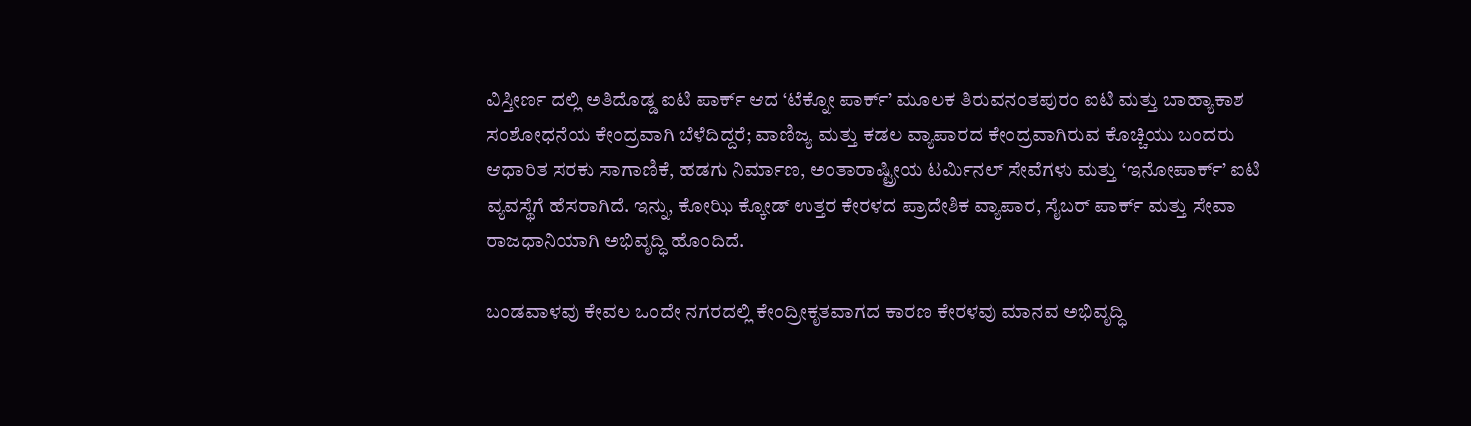ವಿಸ್ತೀರ್ಣ ದಲ್ಲಿ ಅತಿದೊಡ್ಡ ಐಟಿ ಪಾರ್ಕ್ ಆದ ‘ಟೆಕ್ನೋ ಪಾರ್ಕ್’ ಮೂಲಕ ತಿರುವನಂತಪುರಂ ಐಟಿ ಮತ್ತು ಬಾಹ್ಯಾಕಾಶ ಸಂಶೋಧನೆಯ ಕೇಂದ್ರವಾಗಿ ಬೆಳೆದಿದ್ದರೆ; ವಾಣಿಜ್ಯ ಮತ್ತು ಕಡಲ ವ್ಯಾಪಾರದ ಕೇಂದ್ರವಾಗಿರುವ ಕೊಚ್ಚಿಯು ಬಂದರು ಆಧಾರಿತ ಸರಕು ಸಾಗಾಣಿಕೆ, ಹಡಗು ನಿರ್ಮಾಣ, ಅಂತಾರಾಷ್ಟ್ರೀಯ ಟರ್ಮಿನಲ್ ಸೇವೆಗಳು ಮತ್ತು ‘ಇನೋಪಾರ್ಕ್’ ಐಟಿ ವ್ಯವಸ್ಥೆಗೆ ಹೆಸರಾಗಿದೆ. ಇನ್ನು, ಕೋಝಿ ಕ್ಕೋಡ್ ಉತ್ತರ ಕೇರಳದ ಪ್ರಾದೇಶಿಕ ವ್ಯಾಪಾರ, ಸೈಬರ್ ಪಾರ್ಕ್ ಮತ್ತು ಸೇವಾ ರಾಜಧಾನಿಯಾಗಿ ಅಭಿವೃದ್ಧಿ ಹೊಂದಿದೆ.

ಬಂಡವಾಳವು ಕೇವಲ ಒಂದೇ ನಗರದಲ್ಲಿ ಕೇಂದ್ರೀಕೃತವಾಗದ ಕಾರಣ ಕೇರಳವು ಮಾನವ ಅಭಿವೃದ್ಧಿ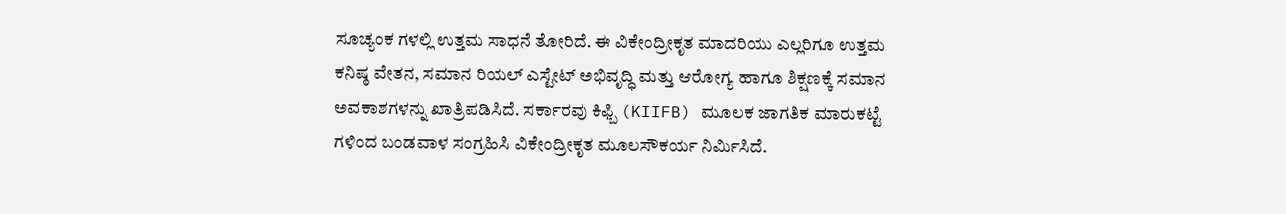ಸೂಚ್ಯಂಕ ಗಳಲ್ಲಿ ಉತ್ತಮ ಸಾಧನೆ ತೋರಿದೆ. ಈ ವಿಕೇಂದ್ರೀಕೃತ ಮಾದರಿಯು ಎಲ್ಲರಿಗೂ ಉತ್ತಮ ಕನಿಷ್ಠ ವೇತನ, ಸಮಾನ ರಿಯಲ್ ಎಸ್ಟೇಟ್ ಅಭಿವೃದ್ಧಿ ಮತ್ತು ಆರೋಗ್ಯ ಹಾಗೂ ಶಿಕ್ಷಣಕ್ಕೆ ಸಮಾನ ಅವಕಾಶಗಳನ್ನು ಖಾತ್ರಿಪಡಿಸಿದೆ. ಸರ್ಕಾರವು ಕಿಫ್ಬಿ (KIIFB) ಮೂಲಕ ಜಾಗತಿಕ ಮಾರುಕಟ್ಟೆ ಗಳಿಂದ ಬಂಡವಾಳ ಸಂಗ್ರಹಿಸಿ ವಿಕೇಂದ್ರೀಕೃತ ಮೂಲಸೌಕರ್ಯ ನಿರ್ಮಿಸಿದೆ.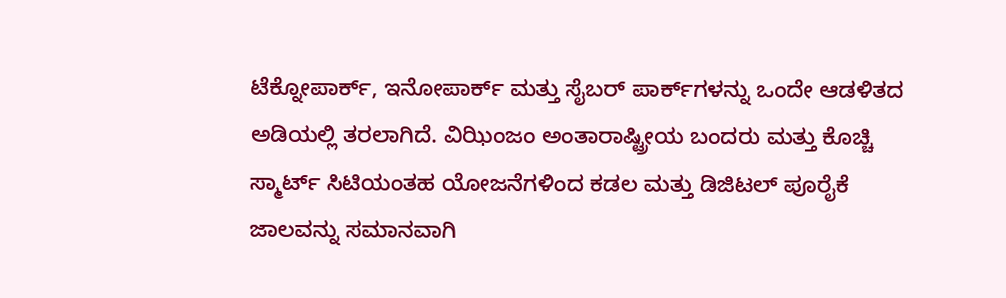ಟೆಕ್ನೋಪಾರ್ಕ್, ಇನೋಪಾರ್ಕ್ ಮತ್ತು ಸೈಬರ್ ಪಾರ್ಕ್‌ಗಳನ್ನು ಒಂದೇ ಆಡಳಿತದ ಅಡಿಯಲ್ಲಿ ತರಲಾಗಿದೆ. ವಿಝಿಂಜಂ ಅಂತಾರಾಷ್ಟ್ರೀಯ ಬಂದರು ಮತ್ತು ಕೊಚ್ಚಿ ಸ್ಮಾರ್ಟ್ ಸಿಟಿಯಂತಹ ಯೋಜನೆಗಳಿಂದ ಕಡಲ ಮತ್ತು ಡಿಜಿಟಲ್ ಪೂರೈಕೆ ಜಾಲವನ್ನು ಸಮಾನವಾಗಿ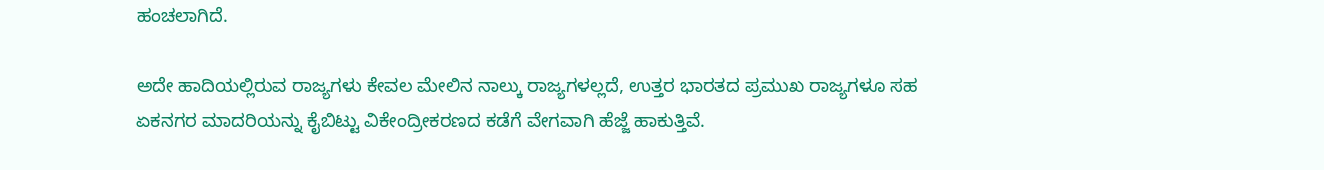ಹಂಚಲಾಗಿದೆ.

ಅದೇ ಹಾದಿಯಲ್ಲಿರುವ ರಾಜ್ಯಗಳು ಕೇವಲ ಮೇಲಿನ ನಾಲ್ಕು ರಾಜ್ಯಗಳಲ್ಲದೆ, ಉತ್ತರ ಭಾರತದ ಪ್ರಮುಖ ರಾಜ್ಯಗಳೂ ಸಹ ಏಕನಗರ ಮಾದರಿಯನ್ನು ಕೈಬಿಟ್ಟು ವಿಕೇಂದ್ರೀಕರಣದ ಕಡೆಗೆ ವೇಗವಾಗಿ ಹೆಜ್ಜೆ ಹಾಕುತ್ತಿವೆ.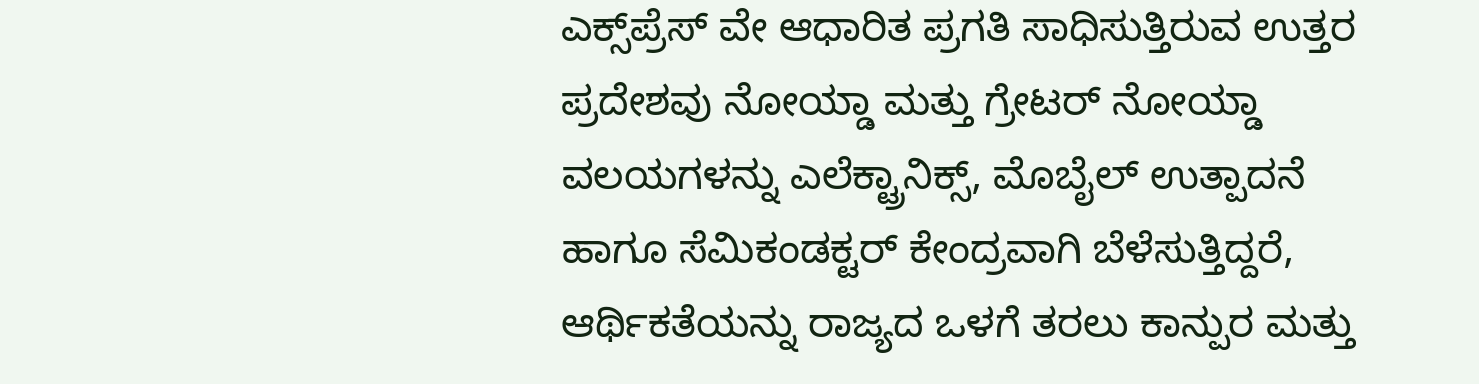ಎಕ್ಸ್‌ಪ್ರೆಸ್ ವೇ ಆಧಾರಿತ ಪ್ರಗತಿ ಸಾಧಿಸುತ್ತಿರುವ ಉತ್ತರ ಪ್ರದೇಶವು ನೋಯ್ಡಾ ಮತ್ತು ಗ್ರೇಟರ್ ನೋಯ್ಡಾ ವಲಯಗಳನ್ನು ಎಲೆಕ್ಟ್ರಾನಿಕ್ಸ್, ಮೊಬೈಲ್ ಉತ್ಪಾದನೆ ಹಾಗೂ ಸೆಮಿಕಂಡಕ್ಟರ್ ಕೇಂದ್ರವಾಗಿ ಬೆಳೆಸುತ್ತಿದ್ದರೆ, ಆರ್ಥಿಕತೆಯನ್ನು ರಾಜ್ಯದ ಒಳಗೆ ತರಲು ಕಾನ್ಪುರ ಮತ್ತು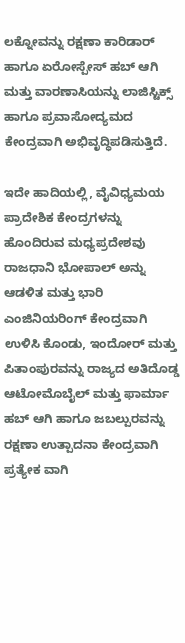ಲಕ್ನೋವನ್ನು ರಕ್ಷಣಾ ಕಾರಿಡಾರ್ ಹಾಗೂ ಏರೋಸ್ಪೇಸ್ ಹಬ್ ಆಗಿ ಮತ್ತು ವಾರಣಾಸಿಯನ್ನು ಲಾಜಿಸ್ಟಿಕ್ಸ್ ಹಾಗೂ ಪ್ರವಾಸೋದ್ಯಮದ ಕೇಂದ್ರವಾಗಿ ಅಭಿವೃದ್ಧಿಪಡಿಸುತ್ತಿದೆ.

ಇದೇ ಹಾದಿಯಲ್ಲಿ, ವೈವಿಧ್ಯಮಯ ಪ್ರಾದೇಶಿಕ ಕೇಂದ್ರಗಳನ್ನು ಹೊಂದಿರುವ ಮಧ್ಯಪ್ರದೇಶವು ರಾಜಧಾನಿ ಭೋಪಾಲ್ ಅನ್ನು ಆಡಳಿತ ಮತ್ತು ಭಾರಿ ಎಂಜಿನಿಯರಿಂಗ್ ಕೇಂದ್ರವಾಗಿ ಉಳಿಸಿ ಕೊಂಡು, ಇಂದೋರ್ ಮತ್ತು ಪಿತಾಂಪುರವನ್ನು ರಾಜ್ಯದ ಅತಿದೊಡ್ಡ ಆಟೋಮೊಬೈಲ್ ಮತ್ತು ಫಾರ್ಮಾ ಹಬ್ ಆಗಿ ಹಾಗೂ ಜಬಲ್ಪುರವನ್ನು ರಕ್ಷಣಾ ಉತ್ಪಾದನಾ ಕೇಂದ್ರವಾಗಿ ಪ್ರತ್ಯೇಕ ವಾಗಿ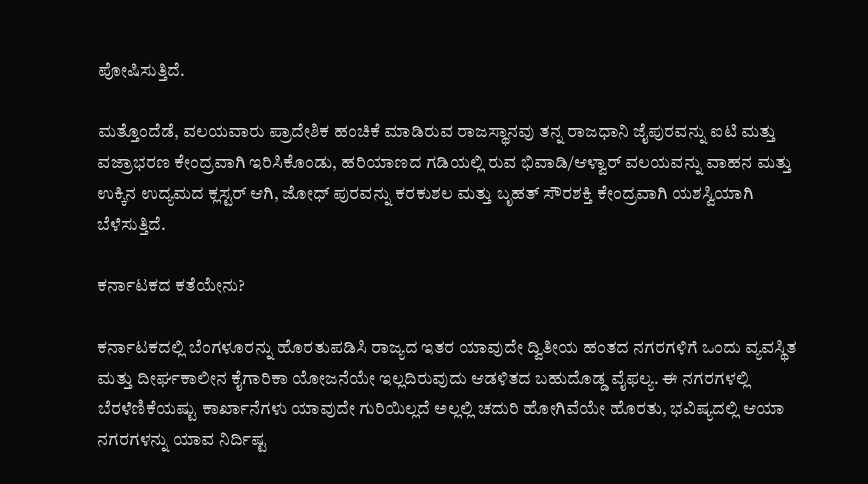ಪೋಷಿಸುತ್ತಿದೆ.

ಮತ್ತೊಂದೆಡೆ, ವಲಯವಾರು ಪ್ರಾದೇಶಿಕ ಹಂಚಿಕೆ ಮಾಡಿರುವ ರಾಜಸ್ಥಾನವು ತನ್ನ ರಾಜಧಾನಿ ಜೈಪುರವನ್ನು ಐಟಿ ಮತ್ತು ವಜ್ರಾಭರಣ ಕೇಂದ್ರವಾಗಿ ಇರಿಸಿಕೊಂಡು, ಹರಿಯಾಣದ ಗಡಿಯಲ್ಲಿ ರುವ ಭಿವಾಡಿ/ಆಳ್ವಾರ್ ವಲಯವನ್ನು ವಾಹನ ಮತ್ತು ಉಕ್ಕಿನ ಉದ್ಯಮದ ಕ್ಲಸ್ಟರ್ ಆಗಿ, ಜೋಧ್‌ ಪುರವನ್ನು ಕರಕುಶಲ ಮತ್ತು ಬೃಹತ್ ಸೌರಶಕ್ತಿ ಕೇಂದ್ರವಾಗಿ ಯಶಸ್ವಿಯಾಗಿ ಬೆಳೆಸುತ್ತಿದೆ.

ಕರ್ನಾಟಕದ ಕತೆಯೇನು?

ಕರ್ನಾಟಕದಲ್ಲಿ ಬೆಂಗಳೂರನ್ನು ಹೊರತುಪಡಿಸಿ ರಾಜ್ಯದ ಇತರ ಯಾವುದೇ ದ್ವಿತೀಯ ಹಂತದ ನಗರಗಳಿಗೆ ಒಂದು ವ್ಯವಸ್ಥಿತ ಮತ್ತು ದೀರ್ಘಕಾಲೀನ ಕೈಗಾರಿಕಾ ಯೋಜನೆಯೇ ಇಲ್ಲದಿರುವುದು ಆಡಳಿತದ ಬಹುದೊಡ್ಡ ವೈಫಲ್ಯ. ಈ ನಗರಗಳಲ್ಲಿ ಬೆರಳೆಣಿಕೆಯಷ್ಟು ಕಾರ್ಖಾನೆಗಳು ಯಾವುದೇ ಗುರಿಯಿಲ್ಲದೆ ಅಲ್ಲಲ್ಲಿ ಚದುರಿ ಹೋಗಿವೆಯೇ ಹೊರತು, ಭವಿಷ್ಯದಲ್ಲಿ ಆಯಾ ನಗರಗಳನ್ನು ಯಾವ ನಿರ್ದಿಷ್ಟ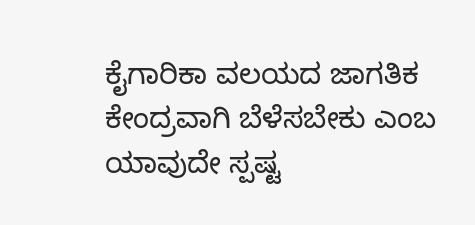ಕೈಗಾರಿಕಾ ವಲಯದ ಜಾಗತಿಕ ಕೇಂದ್ರವಾಗಿ ಬೆಳೆಸಬೇಕು ಎಂಬ ಯಾವುದೇ ಸ್ಪಷ್ಟ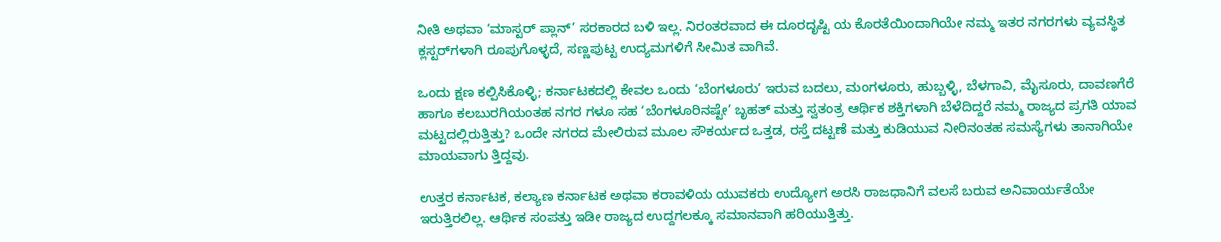ನೀತಿ ಅಥವಾ ‘ಮಾಸ್ಟರ್ ಪ್ಲಾನ್’ ಸರಕಾರದ ಬಳಿ ಇಲ್ಲ. ನಿರಂತರವಾದ ಈ ದೂರದೃಷ್ಟಿ ಯ ಕೊರತೆಯಿಂದಾಗಿಯೇ ನಮ್ಮ ಇತರ ನಗರಗಳು ವ್ಯವಸ್ಥಿತ ಕ್ಲಸ್ಟರ್‌ಗಳಾಗಿ ರೂಪುಗೊಳ್ಳದೆ, ಸಣ್ಣಪುಟ್ಟ ಉದ್ಯಮಗಳಿಗೆ ಸೀಮಿತ ವಾಗಿವೆ.

ಒಂದು ಕ್ಷಣ ಕಲ್ಪಿಸಿಕೊಳ್ಳಿ; ಕರ್ನಾಟಕದಲ್ಲಿ ಕೇವಲ ಒಂದು ‘ಬೆಂಗಳೂರು’ ಇರುವ ಬದಲು, ಮಂಗಳೂರು, ಹುಬ್ಬಳ್ಳಿ, ಬೆಳಗಾವಿ, ಮೈಸೂರು, ದಾವಣಗೆರೆ ಹಾಗೂ ಕಲಬುರಗಿಯಂತಹ ನಗರ ಗಳೂ ಸಹ ‘ಬೆಂಗಳೂರಿನಷ್ಟೇ’ ಬೃಹತ್ ಮತ್ತು ಸ್ವತಂತ್ರ ಆರ್ಥಿಕ ಶಕ್ತಿಗಳಾಗಿ ಬೆಳೆದಿದ್ದರೆ ನಮ್ಮ ರಾಜ್ಯದ ಪ್ರಗತಿ ಯಾವ ಮಟ್ಟದಲ್ಲಿರುತ್ತಿತ್ತು? ಒಂದೇ ನಗರದ ಮೇಲಿರುವ ಮೂಲ ಸೌಕರ್ಯದ ಒತ್ತಡ, ರಸ್ತೆ ದಟ್ಟಣೆ ಮತ್ತು ಕುಡಿಯುವ ನೀರಿನಂತಹ ಸಮಸ್ಯೆಗಳು ತಾನಾಗಿಯೇ ಮಾಯವಾಗು ತ್ತಿದ್ದವು.

ಉತ್ತರ ಕರ್ನಾಟಕ, ಕಲ್ಯಾಣ ಕರ್ನಾಟಕ ಅಥವಾ ಕರಾವಳಿಯ ಯುವಕರು ಉದ್ಯೋಗ ಅರಸಿ ರಾಜಧಾನಿಗೆ ವಲಸೆ ಬರುವ ಅನಿವಾರ್ಯತೆಯೇ ಇರುತ್ತಿರಲಿಲ್ಲ. ಆರ್ಥಿಕ ಸಂಪತ್ತು ಇಡೀ ರಾಜ್ಯದ ಉದ್ದಗಲಕ್ಕೂ ಸಮಾನವಾಗಿ ಹರಿಯುತ್ತಿತ್ತು.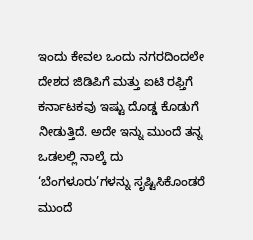ಇಂದು ಕೇವಲ ಒಂದು ನಗರದಿಂದಲೇ ದೇಶದ ಜಿಡಿಪಿಗೆ ಮತ್ತು ಐಟಿ ರಫ್ತಿಗೆ ಕರ್ನಾಟಕವು ಇಷ್ಟು ದೊಡ್ಡ ಕೊಡುಗೆ ನೀಡುತ್ತಿದೆ. ಅದೇ ಇನ್ನು ಮುಂದೆ ತನ್ನ ಒಡಲಲ್ಲಿ ನಾಲ್ಕೆ ದು ‘ಬೆಂಗಳೂರು’ಗಳನ್ನು ಸೃಷ್ಟಿಸಿಕೊಂಡರೆ ಮುಂದೆ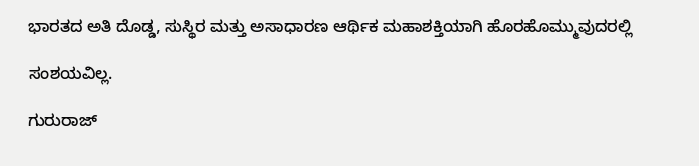ಭಾರತದ ಅತಿ ದೊಡ್ಡ, ಸುಸ್ಥಿರ ಮತ್ತು ಅಸಾಧಾರಣ ಆರ್ಥಿಕ ಮಹಾಶಕ್ತಿಯಾಗಿ ಹೊರಹೊಮ್ಮುವುದರಲ್ಲಿ

ಸಂಶಯವಿಲ್ಲ.

ಗುರುರಾಜ್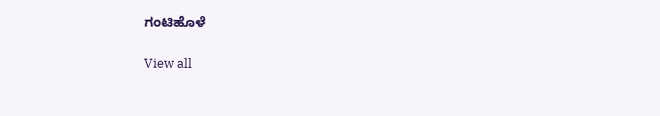ಗಂಟಿಹೊಳೆ

View all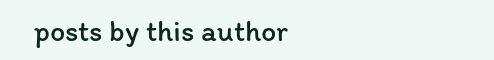posts by this author